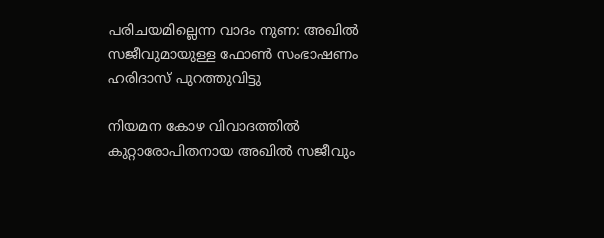പരിചയമില്ലെന്ന വാദം നുണ: അഖിൽ സജീവുമായുള്ള ഫോൺ സംഭാഷണം ഹരിദാസ് പുറത്തുവിട്ടു

നിയമന കോഴ വിവാദത്തിൽ കുറ്റാരോപിതനായ അഖിൽ സജീവും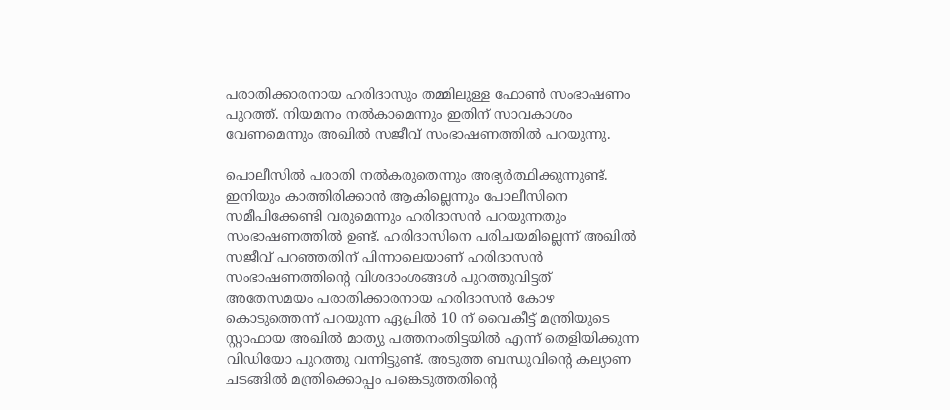പരാതിക്കാരനായ ഹരിദാസും തമ്മിലുള്ള ഫോൺ സംഭാഷണം പുറത്ത്. നിയമനം നൽകാമെന്നും ഇതിന് സാവകാശം വേണമെന്നും അഖിൽ സജീവ് സംഭാഷണത്തിൽ പറയുന്നു.

പൊലീസിൽ പരാതി നൽകരുതെന്നും അഭ്യർത്ഥിക്കുന്നുണ്ട്. ഇനിയും കാത്തിരിക്കാൻ ആകില്ലെന്നും പോലീസിനെ സമീപിക്കേണ്ടി വരുമെന്നും ഹരിദാസൻ പറയുന്നതും സംഭാഷണത്തിൽ ഉണ്ട്. ഹരിദാസിനെ പരിചയമില്ലെന്ന് അഖിൽ സജീവ് പറഞ്ഞതിന് പിന്നാലെയാണ് ഹരിദാസൻ സംഭാഷണത്തിന്റെ വിശദാംശങ്ങൾ പുറത്തുവിട്ടത്
അതേസമയം പരാതിക്കാരനായ ഹരിദാസൻ കോഴ കൊടുത്തെന്ന് പറയുന്ന ഏപ്രിൽ 10 ന് വൈകീട്ട് മന്ത്രിയുടെ സ്റ്റാഫായ അഖിൽ മാത്യു പത്തനംതിട്ടയിൽ എന്ന് തെളിയിക്കുന്ന വിഡിയോ പുറത്തു വന്നിട്ടുണ്ട്. അടുത്ത ബന്ധുവിന്‍റെ കല്യാണ ചടങ്ങിൽ മന്ത്രിക്കൊപ്പം പങ്കെടുത്തതിന്‍റെ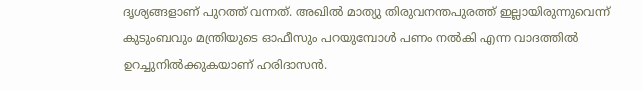ദൃശ്യങ്ങളാണ് പുറത്ത് വന്നത്. അഖിൽ മാത്യു തിരുവനന്തപുരത്ത് ഇല്ലായിരുന്നുവെന്ന് കുടുംബവും മന്ത്രിയുടെ ഓഫീസും പറയുമ്പോൾ പണം നൽകി എന്ന വാദത്തിൽ ഉറച്ചുനിൽക്കുകയാണ് ഹരിദാസൻ.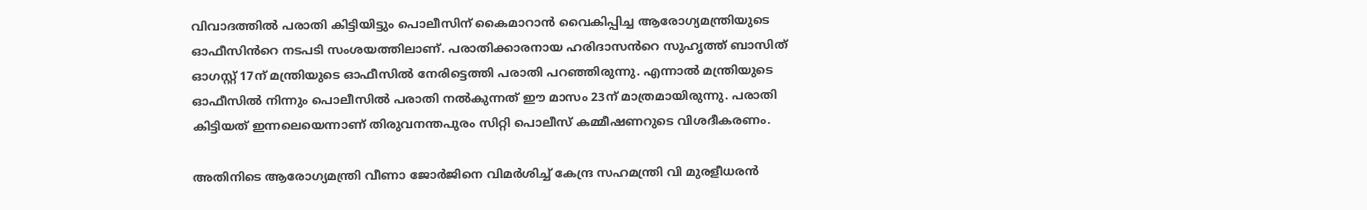വിവാദത്തിൽ പരാതി കിട്ടിയിട്ടും പൊലീസിന് കൈമാറാൻ വൈകിപ്പിച്ച ആരോഗ്യമന്ത്രിയുടെ ഓഫീസിൻറെ നടപടി സംശയത്തിലാണ്. പരാതിക്കാരനായ ഹരിദാസൻറെ സുഹൃത്ത് ബാസിത് ഓഗസ്റ്റ് 17ന് മന്ത്രിയുടെ ഓഫീസിൽ നേരിട്ടെത്തി പരാതി പറഞ്ഞിരുന്നു. എന്നാൽ മന്ത്രിയുടെ ഓഫീസിൽ നിന്നും പൊലീസിൽ പരാതി നൽകുന്നത് ഈ മാസം 23ന് മാത്രമായിരുന്നു. പരാതി കിട്ടിയത് ഇന്നലെയെന്നാണ് തിരുവനന്തപുരം സിറ്റി പൊലീസ് കമ്മീഷണറുടെ വിശദീകരണം.

അതിനിടെ ആരോഗ്യമന്ത്രി വീണാ ജോർജിനെ വിമർശിച്ച് കേന്ദ്ര സഹമന്ത്രി വി മുരളീധരൻ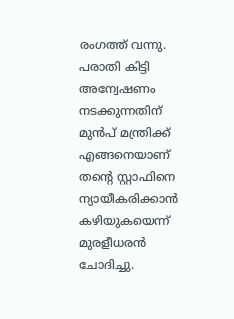രംഗത്ത് വന്നു. പരാതി കിട്ടി അന്വേഷണം നടക്കുന്നതിന് മുൻപ് മന്ത്രിക്ക് എങ്ങനെയാണ് തന്റെ സ്റ്റാഫിനെ ന്യായീകരിക്കാൻ കഴിയുകയെന്ന് മുരളീധരന്‍ ചോദിച്ചു.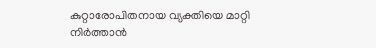കുറ്റാരോപിതനായ വ്യക്തിയെ മാറ്റി നിർത്താൻ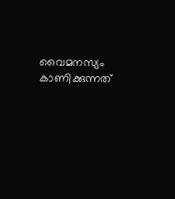വൈമനസ്യം കാണിക്കുന്നത്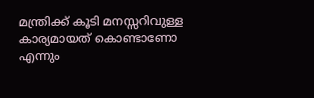മന്ത്രിക്ക് കൂടി മനസ്സറിവുള്ള കാര്യമായത് കൊണ്ടാണോ എന്നും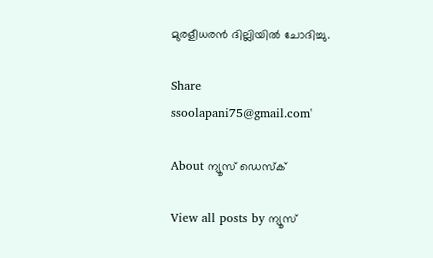മുരളീധരൻ ദില്ലിയിൽ ചോദിച്ചു.

Share
ssoolapani75@gmail.com'

About ന്യൂസ് ഡെസ്ക്

View all posts by ന്യൂസ്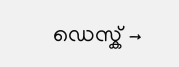ഡെസ്ക് →